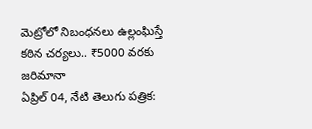మెట్రోలో నిబంధనలు ఉల్లంఘిస్తే కఠిన చర్యలు.. ₹5000 వరకు జరిమానా
ఏప్రిల్ 04, నేటి తెలుగు పత్రిక: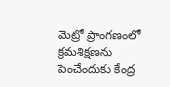మెట్రో ప్రాంగణంలో క్రమశిక్షణను పెంచేందుకు కేంద్ర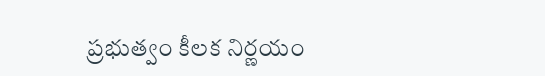ప్రభుత్వం కీలక నిర్ణయం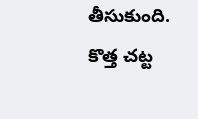తీసుకుంది. కొత్త చట్ట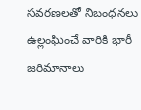సవరణలతో నిబంధనలు ఉల్లంఘించే వారికి భారీ జరిమానాలు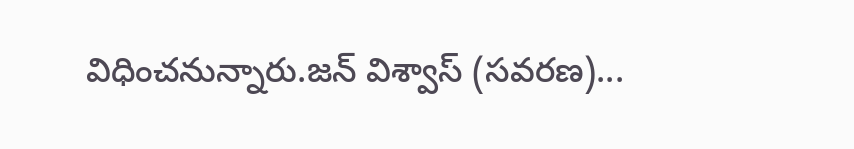విధించనున్నారు.జన్ విశ్వాస్ (సవరణ)...